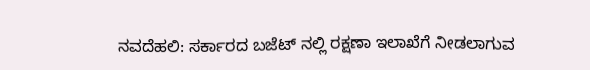ನವದೆಹಲಿ: ಸರ್ಕಾರದ ಬಜೆಟ್ ನಲ್ಲಿ ರಕ್ಷಣಾ ಇಲಾಖೆಗೆ ನೀಡಲಾಗುವ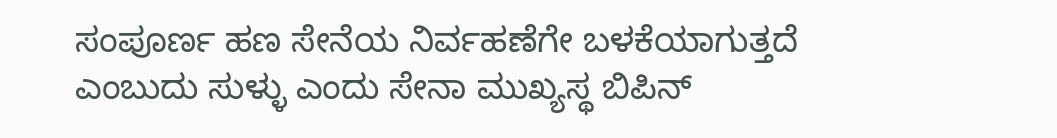ಸಂಪೂರ್ಣ ಹಣ ಸೇನೆಯ ನಿರ್ವಹಣೆಗೇ ಬಳಕೆಯಾಗುತ್ತದೆ ಎಂಬುದು ಸುಳ್ಳು ಎಂದು ಸೇನಾ ಮುಖ್ಯಸ್ಥ ಬಿಪಿನ್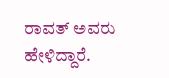ರಾವತ್ ಅವರು ಹೇಳಿದ್ದಾರೆ.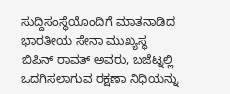ಸುದ್ದಿಸಂಸ್ಥೆಯೊಂದಿಗೆ ಮಾತನಾಡಿದ ಭಾರತೀಯ ಸೇನಾ ಮುಖ್ಯಸ್ಥ ಬಿಪಿನ್ ರಾವತ್ ಅವರು, ಬಜೆಟ್ನಲ್ಲಿ ಒದಗಿಸಲಾಗುವ ರಕ್ಷಣಾ ನಿಧಿಯನ್ನು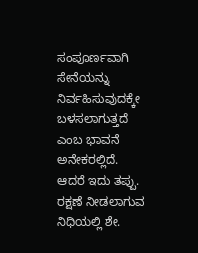ಸಂಪೂರ್ಣವಾಗಿ ಸೇನೆಯನ್ನು ನಿರ್ವಹಿಸುವುದಕ್ಕೇ ಬಳಸಲಾಗುತ್ತದೆ ಎಂಬ ಭಾವನೆ ಅನೇಕರಲ್ಲಿದೆ. ಆದರೆ ಇದು ತಪ್ಪು. ರಕ್ಷಣೆ ನೀಡಲಾಗುವ ನಿಧಿಯಲ್ಲಿ ಶೇ.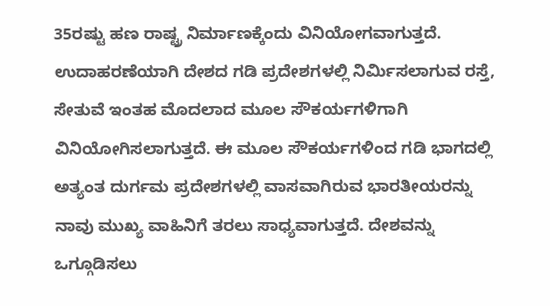35ರಷ್ಟು ಹಣ ರಾಷ್ಟ್ರ ನಿರ್ಮಾಣಕ್ಕೆಂದು ವಿನಿಯೋಗವಾಗುತ್ತದೆ. ಉದಾಹರಣೆಯಾಗಿ ದೇಶದ ಗಡಿ ಪ್ರದೇಶಗಳಲ್ಲಿ ನಿರ್ಮಿಸಲಾಗುವ ರಸ್ತೆ, ಸೇತುವೆ ಇಂತಹ ಮೊದಲಾದ ಮೂಲ ಸೌಕರ್ಯಗಳಿಗಾಗಿ ವಿನಿಯೋಗಿಸಲಾಗುತ್ತದೆ. ಈ ಮೂಲ ಸೌಕರ್ಯಗಳಿಂದ ಗಡಿ ಭಾಗದಲ್ಲಿ ಅತ್ಯಂತ ದುರ್ಗಮ ಪ್ರದೇಶಗಳಲ್ಲಿ ವಾಸವಾಗಿರುವ ಭಾರತೀಯರನ್ನು ನಾವು ಮುಖ್ಯ ವಾಹಿನಿಗೆ ತರಲು ಸಾಧ್ಯವಾಗುತ್ತದೆ. ದೇಶವನ್ನು ಒಗ್ಗೂಡಿಸಲು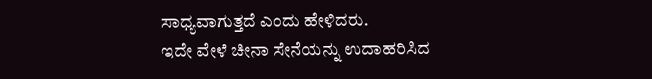ಸಾಧ್ಯವಾಗುತ್ತದೆ ಎಂದು ಹೇಳಿದರು.
ಇದೇ ವೇಳೆ ಚೀನಾ ಸೇನೆಯನ್ನು ಉದಾಹರಿಸಿದ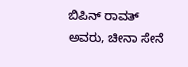ಬಿಪಿನ್ ರಾವತ್ ಅವರು, ಚೀನಾ ಸೇನೆ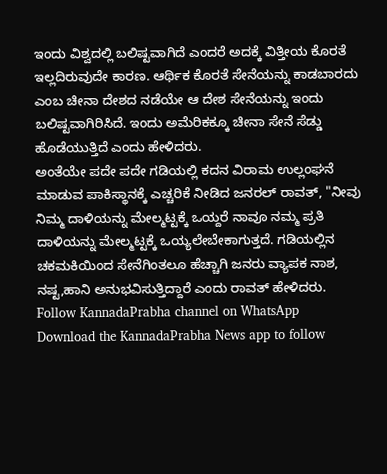ಇಂದು ವಿಶ್ವದಲ್ಲಿ ಬಲಿಷ್ಟವಾಗಿದೆ ಎಂದರೆ ಅದಕ್ಕೆ ವಿತ್ತೀಯ ಕೊರತೆ ಇಲ್ಲದಿರುವುದೇ ಕಾರಣ. ಆರ್ಥಿಕ ಕೊರತೆ ಸೇನೆಯನ್ನು ಕಾಡಬಾರದು ಎಂಬ ಚೀನಾ ದೇಶದ ನಡೆಯೇ ಆ ದೇಶ ಸೇನೆಯನ್ನು ಇಂದು ಬಲಿಷ್ಟವಾಗಿರಿಸಿದೆ. ಇಂದು ಅಮೆರಿಕಕ್ಕೂ ಚೀನಾ ಸೇನೆ ಸೆಡ್ಡು ಹೊಡೆಯುತ್ತಿದೆ ಎಂದು ಹೇಳಿದರು.
ಅಂತೆಯೇ ಪದೇ ಪದೇ ಗಡಿಯಲ್ಲಿ ಕದನ ವಿರಾಮ ಉಲ್ಲಂಘನೆ ಮಾಡುವ ಪಾಕಿಸ್ಥಾನಕ್ಕೆ ಎಚ್ಚರಿಕೆ ನೀಡಿದ ಜನರಲ್ ರಾವತ್, "ನೀವು ನಿಮ್ಮ ದಾಳಿಯನ್ನು ಮೇಲ್ಮಟ್ಟಕ್ಕೆ ಒಯ್ದರೆ ನಾವೂ ನಮ್ಮ ಪ್ರತಿ ದಾಳಿಯನ್ನು ಮೇಲ್ಮಟ್ಟಕ್ಕೆ ಒಯ್ಯಲೇಬೇಕಾಗುತ್ತದೆ. ಗಡಿಯಲ್ಲಿನ ಚಕಮಕಿಯಿಂದ ಸೇನೆಗಿಂತಲೂ ಹೆಚ್ಚಾಗಿ ಜನರು ವ್ಯಾಪಕ ನಾಶ, ನಷ್ಟ,ಹಾನಿ ಅನುಭವಿಸುತ್ತಿದ್ದಾರೆ ಎಂದು ರಾವತ್ ಹೇಳಿದರು.
Follow KannadaPrabha channel on WhatsApp
Download the KannadaPrabha News app to follow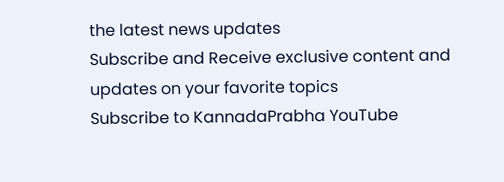the latest news updates
Subscribe and Receive exclusive content and updates on your favorite topics
Subscribe to KannadaPrabha YouTube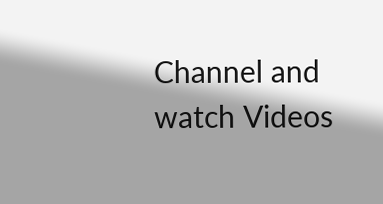Channel and watch Videos